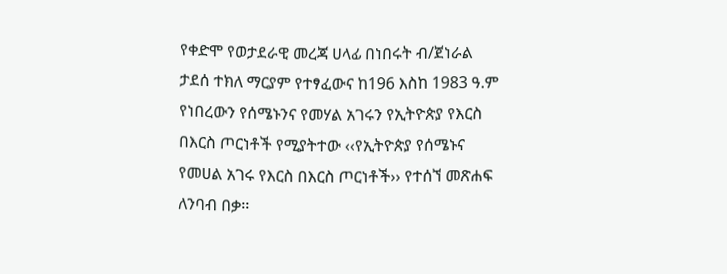የቀድሞ የወታደራዊ መረጃ ሀላፊ በነበሩት ብ/ጀነራል ታደሰ ተክለ ማርያም የተፃፈውና ከ196 እስከ 1983 ዓ.ም የነበረውን የሰሜኑንና የመሃል አገሩን የኢትዮጵያ የእርስ በእርስ ጦርነቶች የሚያትተው ‹‹የኢትዮጵያ የሰሜኑና የመሀል አገሩ የእርስ በእርስ ጦርነቶች›› የተሰኘ መጽሐፍ ለንባብ በቃ፡፡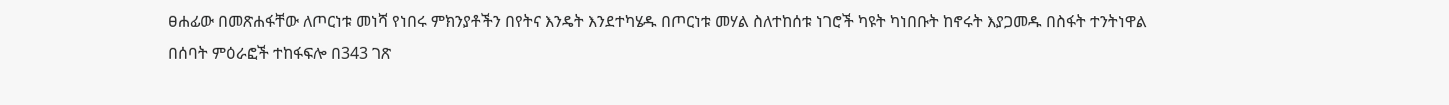ፀሐፊው በመጽሐፋቸው ለጦርነቱ መነሻ የነበሩ ምክንያቶችን በየትና እንዴት እንደተካሄዱ በጦርነቱ መሃል ስለተከሰቱ ነገሮች ካዩት ካነበቡት ከኖሩት እያጋመዱ በስፋት ተንትነዋል በሰባት ምዕራፎች ተከፋፍሎ በ343 ገጽ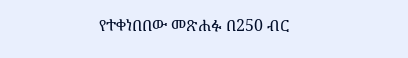የተቀነበበው መጽሐፉ በ250 ብር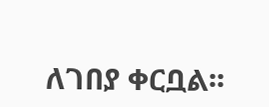ለገበያ ቀርቧል፡፡